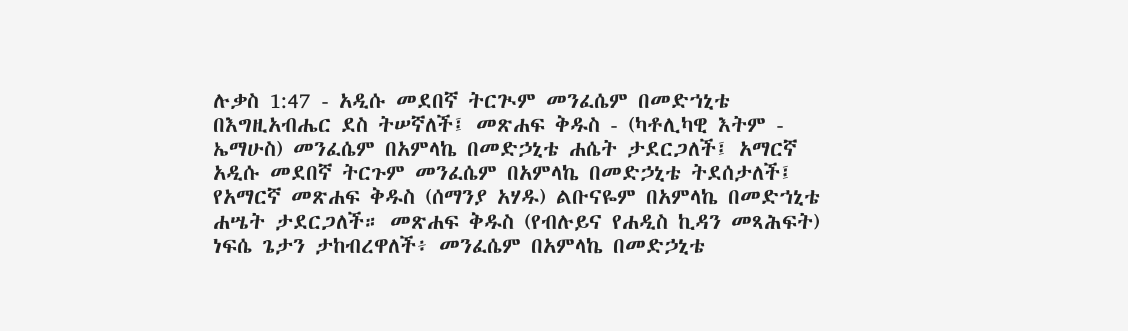ሉቃስ 1:47 - አዲሱ መደበኛ ትርጒም መንፈሴም በመድኀኒቴ በእግዚአብሔር ደስ ትሠኛለች፤ መጽሐፍ ቅዱስ - (ካቶሊካዊ እትም - ኤማሁስ) መንፈሴም በአምላኬ በመድኃኒቴ ሐሴት ታደርጋለች፤ አማርኛ አዲሱ መደበኛ ትርጉም መንፈሴም በአምላኬ በመድኃኒቴ ትደሰታለች፤ የአማርኛ መጽሐፍ ቅዱስ (ሰማንያ አሃዱ) ልቡናዬም በአምላኬ በመድኀኒቴ ሐሤት ታደርጋለች። መጽሐፍ ቅዱስ (የብሉይና የሐዲስ ኪዳን መጻሕፍት) ነፍሴ ጌታን ታከብረዋለች፥ መንፈሴም በአምላኬ በመድኃኒቴ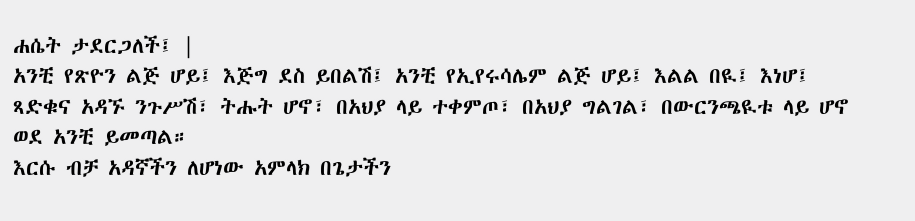ሐሴት ታደርጋለች፤ |
አንቺ የጽዮን ልጅ ሆይ፤ እጅግ ደስ ይበልሽ፤ አንቺ የኢየሩሳሌም ልጅ ሆይ፤ እልል በዪ፤ እነሆ፤ ጻድቁና አዳኙ ንጉሥሽ፣ ትሑት ሆኖ፣ በአህያ ላይ ተቀምጦ፣ በአህያ ግልገል፣ በውርንጫዪቱ ላይ ሆኖ ወደ አንቺ ይመጣል።
እርሱ ብቻ አዳኛችን ለሆነው አምላክ በጌታችን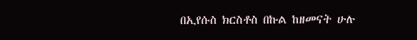በኢየሱስ ክርስቶስ በኩል ከዘመናት ሁሉ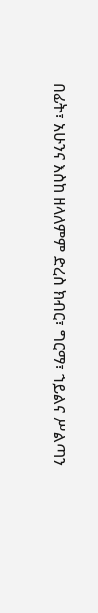በፊት፣ አሁንና እስከ ዘላለምም ድረስ ክብር፣ ግርማ፣ ኀይልና ሥልጣን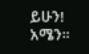ይሁን! አሜን።